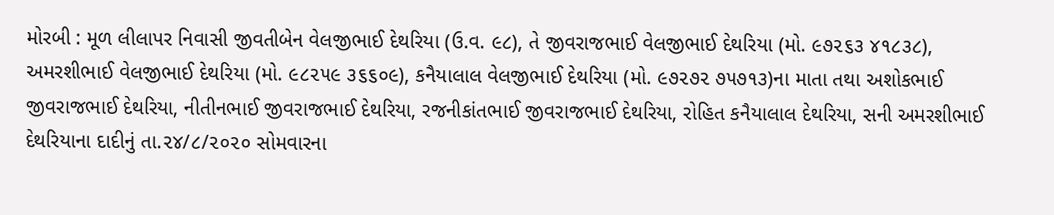મોરબી : મૂળ લીલાપર નિવાસી જીવતીબેન વેલજીભાઈ દેથરિયા (ઉ.વ. ૯૮), તે જીવરાજભાઈ વેલજીભાઈ દેથરિયા (મો. ૯૭૨૬૩ ૪૧૮૩૮), અમરશીભાઈ વેલજીભાઈ દેથરિયા (મો. ૯૮૨૫૯ ૩૬૬૦૯), કનૈયાલાલ વેલજીભાઈ દેથરિયા (મો. ૯૭૨૭૨ ૭૫૭૧૩)ના માતા તથા અશોકભાઈ જીવરાજભાઈ દેથરિયા, નીતીનભાઈ જીવરાજભાઈ દેથરિયા, રજનીકાંતભાઈ જીવરાજભાઈ દેથરિયા, રોહિત કનૈયાલાલ દેથરિયા, સની અમરશીભાઈ દેથરિયાના દાદીનું તા.૨૪/૮/૨૦૨૦ સોમવારના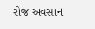રોજ અવસાન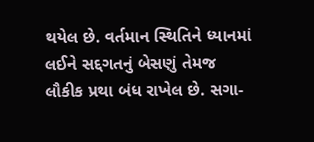થયેલ છે. વર્તમાન સ્થિતિને ધ્યાનમાં લઈને સદ્દગતનું બેસણું તેમજ લૌકીક પ્રથા બંધ રાખેલ છે. સગા-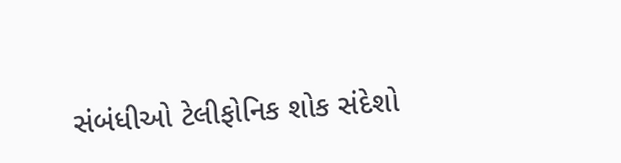સંબંધીઓ ટેલીફોનિક શોક સંદેશો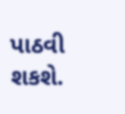પાઠવી શકશે.